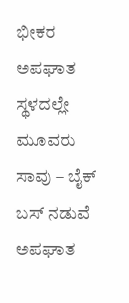ಭೀಕರ ಅಪಘಾತ ಸ್ಥಳದಲ್ಲೇ ಮೂವರು ಸಾವು – ಬೈಕ್ ಬಸ್ ನಡುವೆ ಅಪಘಾತ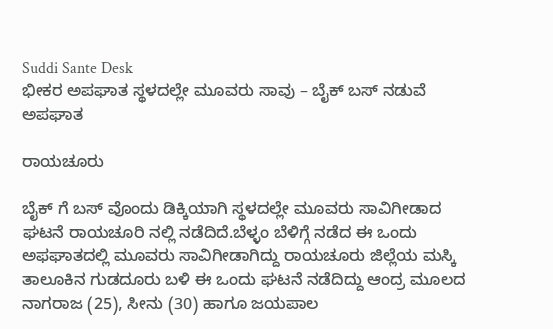Suddi Sante Desk
ಭೀಕರ ಅಪಘಾತ ಸ್ಥಳದಲ್ಲೇ ಮೂವರು ಸಾವು – ಬೈಕ್ ಬಸ್ ನಡುವೆ ಅಪಘಾತ

ರಾಯಚೂರು

ಬೈಕ್ ಗೆ ಬಸ್ ವೊಂದು ಡಿಕ್ಕಿಯಾಗಿ ಸ್ಥಳದಲ್ಲೇ ಮೂವರು ಸಾವಿಗೀಡಾದ ಘಟನೆ ರಾಯಚೂರಿ ನಲ್ಲಿ ನಡೆದಿದೆ.ಬೆಳ್ಳಂ ಬೆಳಿಗ್ಗೆ ನಡೆದ ಈ ಒಂದು ಅಫಘಾತದಲ್ಲಿ ಮೂವರು ಸಾವಿಗೀಡಾಗಿದ್ದು ರಾಯಚೂರು ಜಿಲ್ಲೆಯ ಮಸ್ಕಿ ತಾಲೂಕಿನ ಗುಡದೂರು ಬಳಿ ಈ ಒಂದು ಘಟನೆ ನಡೆದಿದ್ದು ಆಂದ್ರ ಮೂಲದ ನಾಗರಾಜ (25), ಸೀನು (30) ಹಾಗೂ ಜಯಪಾಲ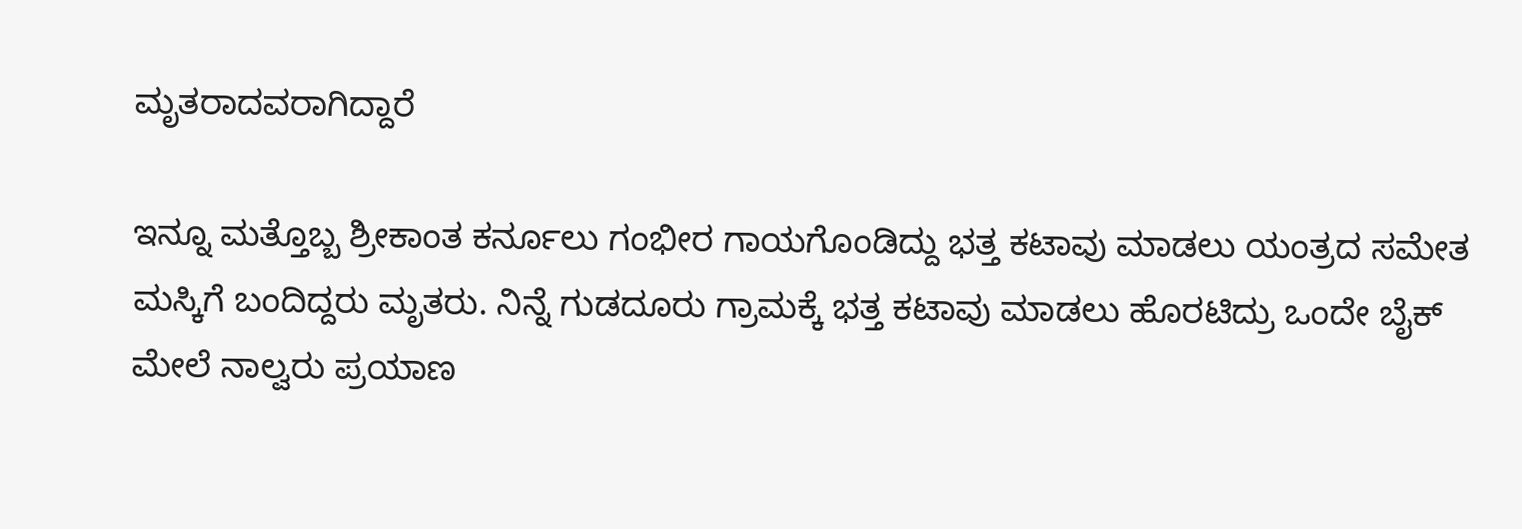ಮೃತರಾದವರಾಗಿದ್ದಾರೆ

ಇನ್ನೂ ಮತ್ತೊಬ್ಬ ಶ್ರೀಕಾಂತ ಕರ್ನೂಲು ಗಂಭೀರ ಗಾಯಗೊಂಡಿದ್ದು ಭತ್ತ ಕಟಾವು ಮಾಡಲು ಯಂತ್ರದ ಸಮೇತ ಮಸ್ಕಿಗೆ ಬಂದಿದ್ದರು ಮೃತರು. ನಿನ್ನೆ ಗುಡದೂರು ಗ್ರಾಮಕ್ಕೆ ಭತ್ತ ಕಟಾವು ಮಾಡಲು ಹೊರಟಿದ್ರು ಒಂದೇ ಬೈಕ್ ಮೇಲೆ ನಾಲ್ವರು ಪ್ರಯಾಣ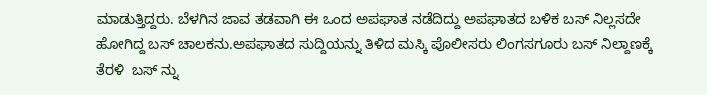ಮಾಡುತ್ತಿದ್ದರು. ಬೆಳಗಿನ ಜಾವ ತಡವಾಗಿ ಈ ಒಂದ ಅಪಘಾತ ನಡೆದಿದ್ದು ಅಪಘಾತದ ಬಳಿಕ ಬಸ್ ನಿಲ್ಲಸದೇ ಹೋಗಿದ್ದ ಬಸ್ ಚಾಲಕನು.ಅಪಘಾತದ ಸುದ್ದಿಯನ್ನು ತಿಳಿದ ಮಸ್ಕಿ ಪೊಲೀಸರು ಲಿಂಗಸಗೂರು ಬಸ್ ನಿಲ್ದಾಣಕ್ಕೆ ತೆರಳಿ  ಬಸ್ ನ್ನು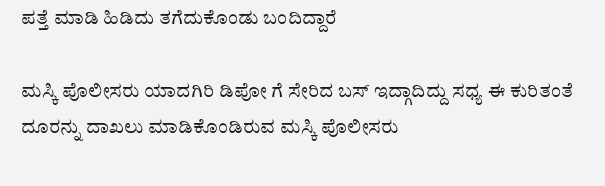ಪತ್ತೆ ಮಾಡಿ ಹಿಡಿದು ತಗೆದುಕೊಂಡು ಬಂದಿದ್ದಾರೆ

ಮಸ್ಕಿ ಪೊಲೀಸರು ಯಾದಗಿರಿ ಡಿಪೋ ಗೆ ಸೇರಿದ ಬಸ್ ಇದ್ಗಾದಿದ್ದು ಸಧ್ಯ ಈ ಕುರಿತಂತೆ ದೂರನ್ನು ದಾಖಲು ಮಾಡಿಕೊಂಡಿರುವ ಮಸ್ಕಿ ಪೊಲೀಸರು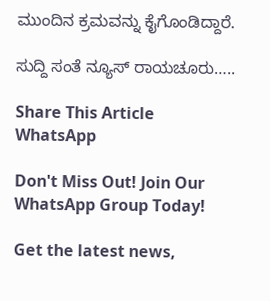ಮುಂದಿನ ಕ್ರಮವನ್ನು ಕೈಗೊಂಡಿದ್ದಾರೆ.

ಸುದ್ದಿ ಸಂತೆ ನ್ಯೂಸ್ ರಾಯಚೂರು…..

Share This Article
WhatsApp

Don't Miss Out! Join Our WhatsApp Group Today!

Get the latest news,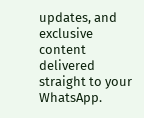updates, and exclusive content delivered straight to your WhatsApp.